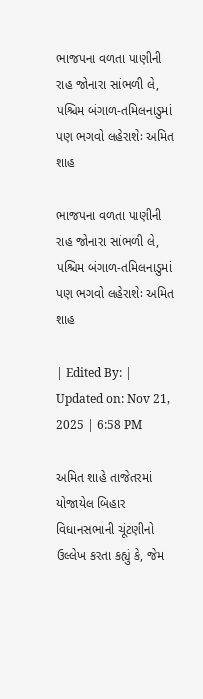ભાજપના વળતા પાણીની રાહ જોનારા સાંભળી લે, પશ્ચિમ બંગાળ-તમિલનાડુમાં પણ ભગવો લહેરાશેઃ અમિત શાહ

ભાજપના વળતા પાણીની રાહ જોનારા સાંભળી લે, પશ્ચિમ બંગાળ-તમિલનાડુમાં પણ ભગવો લહેરાશેઃ અમિત શાહ

| Edited By: | Updated on: Nov 21, 2025 | 6:58 PM

અમિત શાહે તાજેતરમાં યોજાયેલ બિહાર વિધાનસભાની ચૂંટણીનો ઉલ્લેખ કરતા કહ્યું કે, જેમ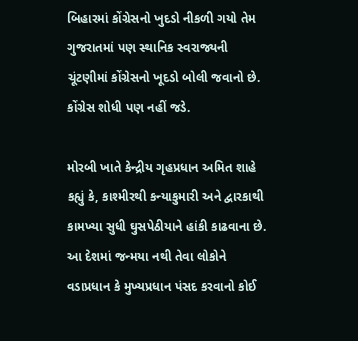બિહારમાં કોંગ્રેસનો ખુદડો નીકળી ગયો તેમ ગુજરાતમાં પણ સ્થાનિક સ્વરાજ્યની ચૂંટણીમાં કોંગ્રેસનો ખૂદડો બોલી જવાનો છે. કોંગ્રેસ શોધી પણ નહીં જડે.

મોરબી ખાતે કેન્દ્રીય ગૃહપ્રધાન અમિત શાહે કહ્યું કે, કાશ્મીરથી કન્યાકુમારી અને દ્વારકાથી કામખ્યા સુધી ઘુસપેઠીયાને હાંકી કાઢવાના છે. આ દેશમાં જન્મયા નથી તેવા લોકોને વડાપ્રધાન કે મુખ્યપ્રધાન પંસદ કરવાનો કોઈ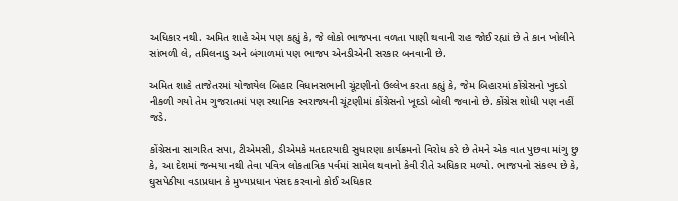અધિકાર નથી. અમિત શાહે એમ પણ કહ્યું કે, જે લોકો ભાજપના વળતા પાણી થવાની રાહ જોઈ રહ્યાં છે તે કાન ખોલીને સાંભળી લે, તમિલનાડુ અને બંગાળમાં પણ ભાજપ એનડીએની સરકાર બનવાની છે.

અમિત શાહે તાજેતરમાં યોજાયેલ બિહાર વિધાનસભાની ચૂંટણીનો ઉલ્લેખ કરતા કહ્યું કે, જેમ બિહારમાં કોંગ્રેસનો ખુદડો નીકળી ગયો તેમ ગુજરાતમાં પણ સ્થાનિક સ્વરાજ્યની ચૂંટણીમાં કોંગ્રેસનો ખૂદડો બોલી જવાનો છે. કોંગ્રેસ શોધી પણ નહીં જડે.

કોંગ્રેસના સાગરિત સપા, ટીએમસી, ડીએમકે મતદારયાદી સુધારણા કાર્યક્રમનો વિરોધ કરે છે તેમને એક વાત પુછવા માંગુ છુ કે, આ દેશમાં જન્મયા નથી તેવા પવિત્ર લોકતાત્રિક પર્વમાં સામેલ થવાનો કેવી રીતે અધિકાર મળ્યો. ભાજપનો સંકલ્પ છે કે, ઘુસપેઠીયા વડાપ્રધાન કે મુખ્યપ્રધાન પંસદ કરવાનો કોઈ અધિકાર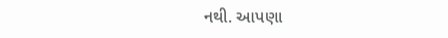નથી. આપણા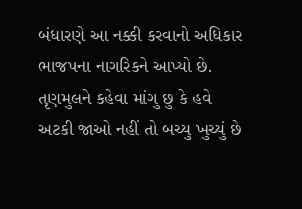બંધારણે આ નક્કી કરવાનો અધિકાર ભાજપના નાગરિકને આપ્યો છે. તૃણમુલને કહેવા માંગુ છુ કે હવે અટકી જાઓ નહીં તો બચ્યુ ખુચ્યું છે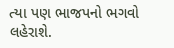ત્યા પણ ભાજપનો ભગવો લહેરાશે.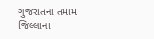ગુજરાતના તમામ જિલ્લાના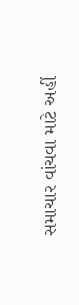સમાચાર વાંચવા માટે અહીં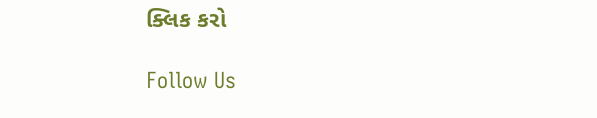ક્લિક કરો

Follow Us